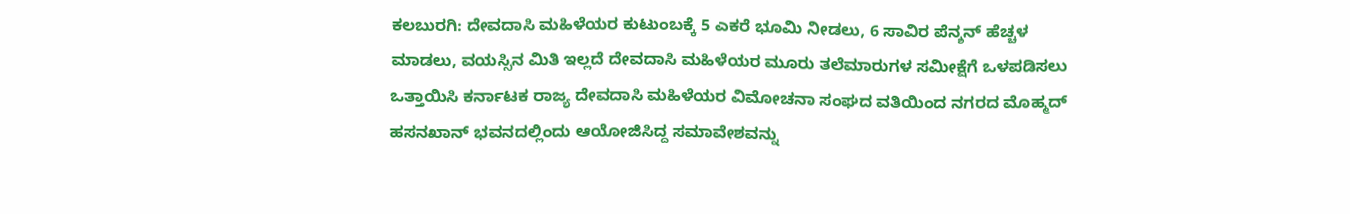ಕಲಬುರಗಿ: ದೇವದಾಸಿ ಮಹಿಳೆಯರ ಕುಟುಂಬಕ್ಕೆ 5 ಎಕರೆ ಭೂಮಿ ನೀಡಲು, 6 ಸಾವಿರ ಪೆನ್ಶನ್ ಹೆಚ್ಚಳ ಮಾಡಲು, ವಯಸ್ಸಿನ ಮಿತಿ ಇಲ್ಲದೆ ದೇವದಾಸಿ ಮಹಿಳೆಯರ ಮೂರು ತಲೆಮಾರುಗಳ ಸಮೀಕ್ಷೆಗೆ ಒಳಪಡಿಸಲು ಒತ್ತಾಯಿಸಿ ಕರ್ನಾಟಕ ರಾಜ್ಯ ದೇವದಾಸಿ ಮಹಿಳೆಯರ ವಿಮೋಚನಾ ಸಂಘದ ವತಿಯಿಂದ ನಗರದ ಮೊಹ್ಮದ್ ಹಸನಖಾನ್ ಭವನದಲ್ಲಿಂದು ಆಯೋಜಿಸಿದ್ದ ಸಮಾವೇಶವನ್ನು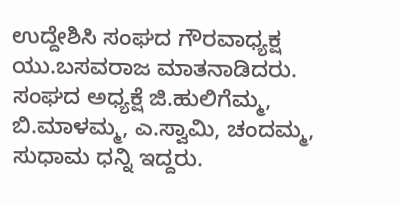ಉದ್ದೇಶಿಸಿ ಸಂಘದ ಗೌರವಾಧ್ಯಕ್ಷ ಯು.ಬಸವರಾಜ ಮಾತನಾಡಿದರು. ಸಂಘದ ಅಧ್ಯಕ್ಷೆ ಜಿ.ಹುಲಿಗೆಮ್ಮ, ಬಿ.ಮಾಳಮ್ಮ, ಎ.ಸ್ವಾಮಿ, ಚಂದಮ್ಮ, ಸುಧಾಮ ಧನ್ನಿ ಇದ್ದರು.